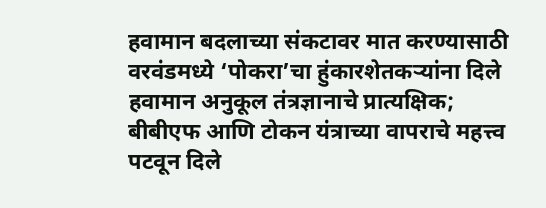हवामान बदलाच्या संकटावर मात करण्यासाठी वरवंडमध्ये ‘पोकरा’चा हुंकारशेतकऱ्यांना दिले हवामान अनुकूल तंत्रज्ञानाचे प्रात्यक्षिक; बीबीएफ आणि टोकन यंत्राच्या वापराचे महत्त्व पटवून दिले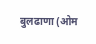बुलढाणा (ओम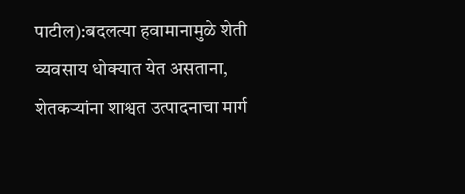पाटील):बदलत्या हवामानामुळे शेती व्यवसाय धोक्यात येत असताना, शेतकऱ्यांना शाश्वत उत्पादनाचा मार्ग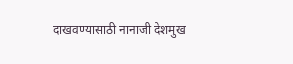दाखवण्यासाठी नानाजी देशमुख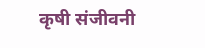कृषी संजीवनी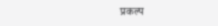प्रकल्प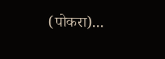(पोकरा)...